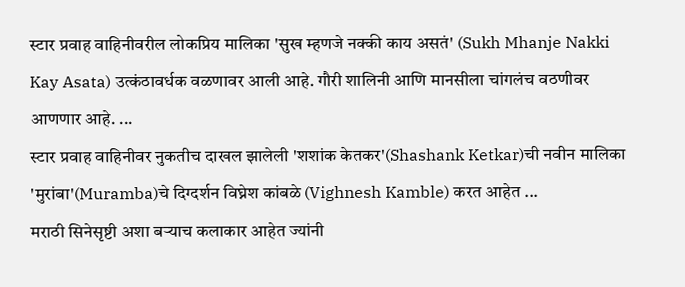स्टार प्रवाह वाहिनीवरील लोकप्रिय मालिका 'सुख म्हणजे नक्की काय असतं' (Sukh Mhanje Nakki Kay Asata) उत्कंठावर्धक वळणावर आली आहे. गौरी शालिनी आणि मानसीला चांगलंच वठणीवर आणणार आहे. ...
स्टार प्रवाह वाहिनीवर नुकतीच दाखल झालेली 'शशांक केतकर'(Shashank Ketkar)ची नवीन मालिका 'मुरांबा'(Muramba)चे दिग्दर्शन विघ्नेश कांबळे (Vighnesh Kamble) करत आहेत ...
मराठी सिनेसृष्टी अशा बऱ्याच कलाकार आहेत ज्यांनी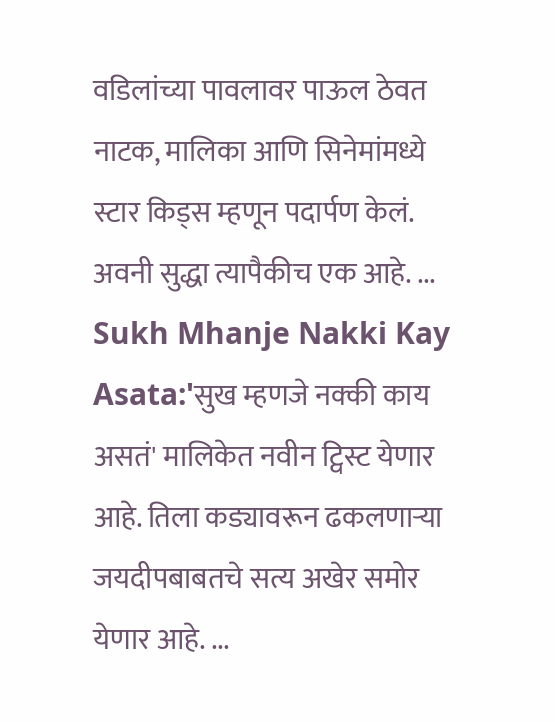वडिलांच्या पावलावर पाऊल ठेवत नाटक, मालिका आणि सिनेमांमध्ये स्टार किड्स म्हणून पदार्पण केलं. अवनी सुद्धा त्यापैकीच एक आहे. ...
Sukh Mhanje Nakki Kay Asata:'सुख म्हणजे नक्की काय असतं' मालिकेत नवीन ट्विस्ट येणार आहे. तिला कड्यावरून ढकलणाऱ्या जयदीपबाबतचे सत्य अखेर समोर येणार आहे. ...